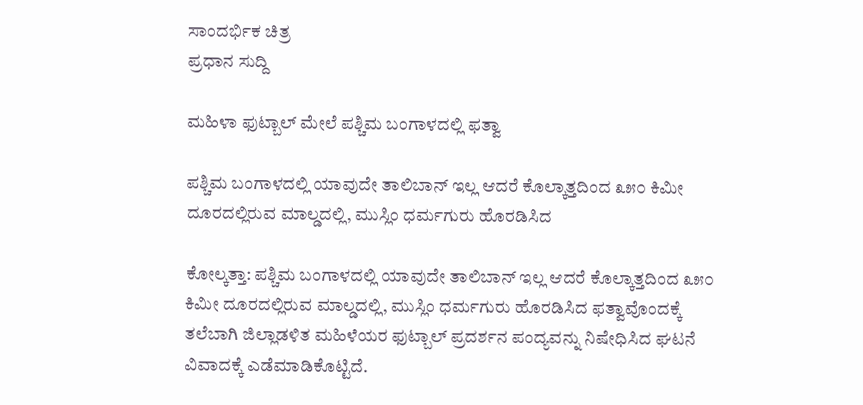ಸಾಂದರ್ಭಿಕ ಚಿತ್ರ
ಪ್ರಧಾನ ಸುದ್ದಿ

ಮಹಿಳಾ ಫುಟ್ಬಾಲ್ ಮೇಲೆ ಪಶ್ಚಿಮ ಬಂಗಾಳದಲ್ಲಿ ಫತ್ವಾ

ಪಶ್ಚಿಮ ಬಂಗಾಳದಲ್ಲಿ ಯಾವುದೇ ತಾಲಿಬಾನ್ ಇಲ್ಲ ಆದರೆ ಕೊಲ್ಕಾತ್ತದಿಂದ ೩೫೦ ಕಿಮೀ ದೂರದಲ್ಲಿರುವ ಮಾಲ್ಡದಲ್ಲಿ, ಮುಸ್ಲಿಂ ಧರ್ಮಗುರು ಹೊರಡಿಸಿದ

ಕೋಲ್ಕತ್ತಾ: ಪಶ್ಚಿಮ ಬಂಗಾಳದಲ್ಲಿ ಯಾವುದೇ ತಾಲಿಬಾನ್ ಇಲ್ಲ ಆದರೆ ಕೊಲ್ಕಾತ್ತದಿಂದ ೩೫೦ ಕಿಮೀ ದೂರದಲ್ಲಿರುವ ಮಾಲ್ಡದಲ್ಲಿ, ಮುಸ್ಲಿಂ ಧರ್ಮಗುರು ಹೊರಡಿಸಿದ ಫತ್ವಾವೊಂದಕ್ಕೆ ತಲೆಬಾಗಿ ಜಿಲ್ಲಾಡಳಿತ ಮಹಿಳೆಯರ ಫುಟ್ಬಾಲ್ ಪ್ರದರ್ಶನ ಪಂದ್ಯವನ್ನು ನಿಷೇಧಿಸಿದ ಘಟನೆ ವಿವಾದಕ್ಕೆ ಎಡೆಮಾಡಿಕೊಟ್ಟಿದೆ.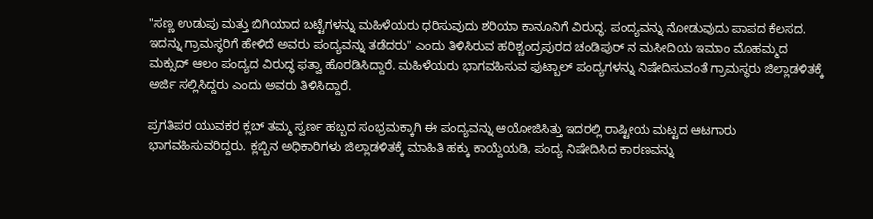"ಸಣ್ಣ ಉಡುಪು ಮತ್ತು ಬಿಗಿಯಾದ ಬಟ್ಟೆಗಳನ್ನು ಮಹಿಳೆಯರು ಧರಿಸುವುದು ಶರಿಯಾ ಕಾನೂನಿಗೆ ವಿರುದ್ಧ. ಪಂದ್ಯವನ್ನು ನೋಡುವುದು ಪಾಪದ ಕೆಲಸದ. ಇದನ್ನು ಗ್ರಾಮಸ್ಥರಿಗೆ ಹೇಳಿದೆ ಅವರು ಪಂದ್ಯವನ್ನು ತಡೆದರು" ಎಂದು ತಿಳಿಸಿರುವ ಹರಿಶ್ಚಂದ್ರಪುರದ ಚಂಡಿಪುರ್ ನ ಮಸೀದಿಯ ಇಮಾಂ ಮೊಹಮ್ಮದ ಮಕ್ಸುದ್ ಆಲಂ ಪಂದ್ಯದ ವಿರುದ್ಧ ಫತ್ವಾ ಹೊರಡಿಸಿದ್ದಾರೆ. ಮಹಿಳೆಯರು ಭಾಗವಹಿಸುವ ಫುಟ್ಬಾಲ್ ಪಂದ್ಯಗಳನ್ನು ನಿಷೇದಿಸುವಂತೆ ಗ್ರಾಮಸ್ಥರು ಜಿಲ್ಲಾಡಳಿತಕ್ಕೆ ಅರ್ಜಿ ಸಲ್ಲಿಸಿದ್ದರು ಎಂದು ಅವರು ತಿಳಿಸಿದ್ದಾರೆ.

ಪ್ರಗತಿಪರ ಯುವಕರ ಕ್ಲಬ್ ತಮ್ಮ ಸ್ವರ್ಣ ಹಬ್ಬದ ಸಂಭ್ರಮಕ್ಕಾಗಿ ಈ ಪಂದ್ಯವನ್ನು ಆಯೋಜಿಸಿತ್ತು ಇದರಲ್ಲಿ ರಾಷ್ಟೀಯ ಮಟ್ಟದ ಆಟಗಾರು ಭಾಗವಹಿಸುವರಿದ್ದರು. ಕ್ಲಬ್ಬಿನ ಅಧಿಕಾರಿಗಳು ಜಿಲ್ಲಾಡಳಿತಕ್ಕೆ ಮಾಹಿತಿ ಹಕ್ಕು ಕಾಯ್ದೆಯಡಿ, ಪಂದ್ಯ ನಿಷೇದಿಸಿದ ಕಾರಣವನ್ನು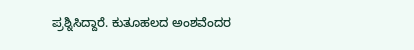ಪ್ರಶ್ನಿಸಿದ್ದಾರೆ. ಕುತೂಹಲದ ಅಂಶವೆಂದರ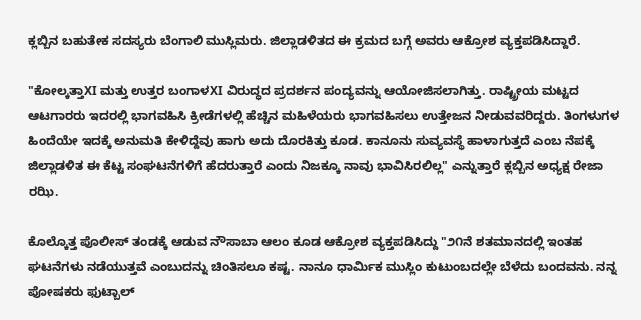ಕ್ಲಬ್ಬಿನ ಬಹುತೇಕ ಸದಸ್ಯರು ಬೆಂಗಾಲಿ ಮುಸ್ಲಿಮರು. ಜಿಲ್ಲಾಡಳಿತದ ಈ ಕ್ರಮದ ಬಗ್ಗೆ ಅವರು ಆಕ್ರೋಶ ವ್ಯಕ್ತಪಡಿಸಿದ್ದಾರೆ.

"ಕೋಲ್ಕತ್ತಾXI ಮತ್ತು ಉತ್ತರ ಬಂಗಾಳXI ವಿರುದ್ಧದ ಪ್ರದರ್ಶನ ಪಂದ್ಯವನ್ನು ಆಯೋಜಿಸಲಾಗಿತ್ತು. ರಾಷ್ಟ್ರೀಯ ಮಟ್ಟದ ಆಟಗಾರರು ಇದರಲ್ಲಿ ಭಾಗವಹಿಸಿ ಕ್ರೀಡೆಗಳಲ್ಲಿ ಹೆಚ್ಚಿನ ಮಹಿಳೆಯರು ಭಾಗವಹಿಸಲು ಉತ್ತೇಜನ ನೀಡುವವರಿದ್ದರು. ತಿಂಗಳುಗಳ ಹಿಂದೆಯೇ ಇದಕ್ಕೆ ಅನುಮತಿ ಕೇಳಿದ್ದೆವು ಹಾಗು ಅದು ದೊರಕಿತ್ತು ಕೂಡ. ಕಾನೂನು ಸುವ್ಯವಸ್ಥೆ ಹಾಳಾಗುತ್ತದೆ ಎಂಬ ನೆಪಕ್ಕೆ ಜಿಲ್ಲಾಡಳಿತ ಈ ಕೆಟ್ಟ ಸಂಘಟನೆಗಳಿಗೆ ಹೆದರುತ್ತಾರೆ ಎಂದು ನಿಜಕ್ಕೂ ನಾವು ಭಾವಿಸಿರಲಿಲ್ಲ" ಎನ್ನುತ್ತಾರೆ ಕ್ಲಬ್ಬಿನ ಅಧ್ಯಕ್ಷ ರೇಜಾ ರಝಿ.

ಕೊಲ್ಕೊತ್ತ ಪೊಲೀಸ್ ತಂಡಕ್ಕೆ ಆಡುವ ನೌಸಾಬಾ ಆಲಂ ಕೂಡ ಆಕ್ರೋಶ ವ್ಯಕ್ತಪಡಿಸಿದ್ದು "೨೧ನೆ ಶತಮಾನದಲ್ಲಿ ಇಂತಹ ಘಟನೆಗಳು ನಡೆಯುತ್ತವೆ ಎಂಬುದನ್ನು ಚಿಂತಿಸಲೂ ಕಷ್ಟ. ನಾನೂ ಧಾರ್ಮಿಕ ಮುಸ್ಲಿಂ ಕುಟುಂಬದಲ್ಲೇ ಬೆಳೆದು ಬಂದವನು. ನನ್ನ ಪೋಷಕರು ಫುಟ್ಬಾಲ್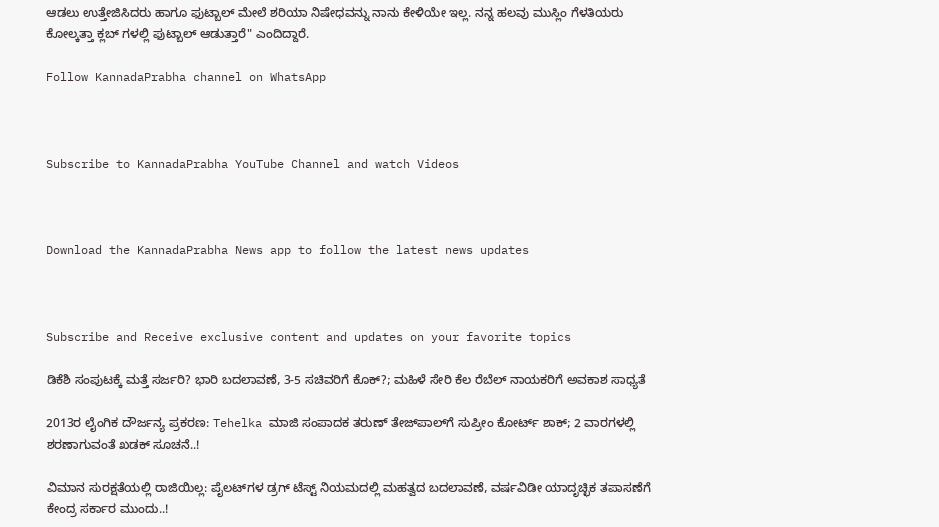ಆಡಲು ಉತ್ತೇಜಿಸಿದರು ಹಾಗೂ ಫುಟ್ಬಾಲ್ ಮೇಲೆ ಶರಿಯಾ ನಿಷೇಧವನ್ನು ನಾನು ಕೇಳಿಯೇ ಇಲ್ಲ. ನನ್ನ ಹಲವು ಮುಸ್ಲಿಂ ಗೆಳತಿಯರು ಕೋಲ್ಕತ್ತಾ ಕ್ಲಬ್ ಗಳಲ್ಲಿ ಫುಟ್ಬಾಲ್ ಆಡುತ್ತಾರೆ" ಎಂದಿದ್ದಾರೆ.

Follow KannadaPrabha channel on WhatsApp



Subscribe to KannadaPrabha YouTube Channel and watch Videos



Download the KannadaPrabha News app to follow the latest news updates



Subscribe and Receive exclusive content and updates on your favorite topics

ಡಿಕೆಶಿ ಸಂಪುಟಕ್ಕೆ ಮತ್ತೆ ಸರ್ಜರಿ? ಭಾರಿ ಬದಲಾವಣೆ, 3-5 ಸಚಿವರಿಗೆ ಕೊಕ್?; ಮಹಿಳೆ ಸೇರಿ ಕೆಲ ರೆಬೆಲ್ ನಾಯಕರಿಗೆ ಅವಕಾಶ ಸಾಧ್ಯತೆ

2013ರ ಲೈಂಗಿಕ ದೌರ್ಜನ್ಯ ಪ್ರಕರಣ: Tehelka ಮಾಜಿ ಸಂಪಾದಕ ತರುಣ್ ತೇಜ್‌ಪಾಲ್‌ಗೆ ಸುಪ್ರೀಂ ಕೋರ್ಟ್‌ ಶಾಕ್‌; 2 ವಾರಗಳಲ್ಲಿ ಶರಣಾಗುವಂತೆ ಖಡಕ್ ಸೂಚನೆ..!

ವಿಮಾನ ಸುರಕ್ಷತೆಯಲ್ಲಿ ರಾಜಿಯಿಲ್ಲ: ಪೈಲಟ್‌ಗಳ ಡ್ರಗ್‌ ಟೆಸ್ಟ್‌ ನಿಯಮದಲ್ಲಿ ಮಹತ್ವದ ಬದಲಾವಣೆ, ವರ್ಷವಿಡೀ ಯಾದೃಚ್ಛಿಕ ತಪಾಸಣೆಗೆ ಕೇಂದ್ರ ಸರ್ಕಾರ ಮುಂದು..!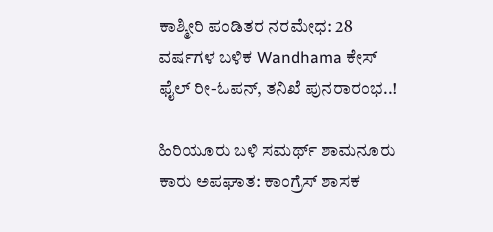ಕಾಶ್ಮೀರಿ ಪಂಡಿತರ ನರಮೇಧ: 28 ವರ್ಷಗಳ ಬಳಿಕ Wandhama ಕೇಸ್ ಫೈಲ್ ರೀ-ಓಪನ್, ತನಿಖೆ ಪುನರಾರಂಭ..!

ಹಿರಿಯೂರು ಬಳಿ ಸಮರ್ಥ್ ಶಾಮನೂರು ಕಾರು ಅಪಘಾತ: ಕಾಂಗ್ರೆಸ್ ಶಾಸಕ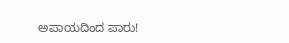ಅಪಾಯದಿಂದ ಪಾರು!